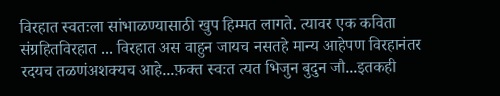विरहात स्वतःला सांभाळण्यासाठी खुप हिम्मत लागते. त्यावर एक कविता संग्रहितविरहात ... विरहात अस वाहुन जायच नसतहे मान्य आहेपण विरहानंतर रदयच तळणंअशक्यच आहे...फ़क्त स्वःत त्यत भिजुन बुदुन जौ...इतकही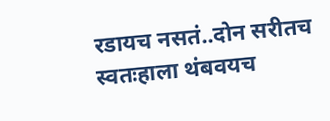रडायच नसतं..दोन सरीतच स्वतःहाला थंबवयच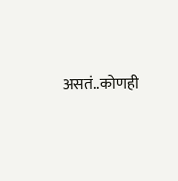असतं..कोणही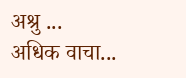अश्रु ...
अधिक वाचा...